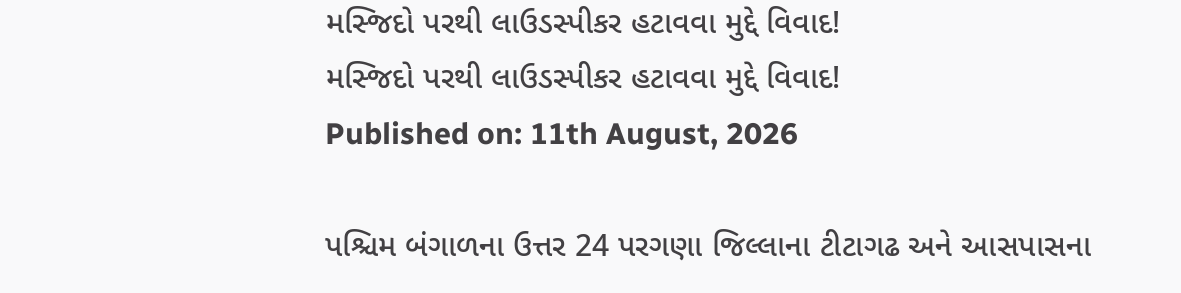મસ્જિદો પરથી લાઉડસ્પીકર હટાવવા મુદ્દે વિવાદ!
મસ્જિદો પરથી લાઉડસ્પીકર હટાવવા મુદ્દે વિવાદ!
Published on: 11th August, 2026

પશ્ચિમ બંગાળના ઉત્તર 24 પરગણા જિલ્લાના ટીટાગઢ અને આસપાસના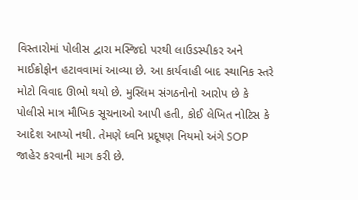વિસ્તારોમાં પોલીસ દ્વારા મસ્જિદો પરથી લાઉડસ્પીકર અને માઈક્રોફોન હટાવવામાં આવ્યા છે. આ કાર્યવાહી બાદ સ્થાનિક સ્તરે મોટો વિવાદ ઊભો થયો છે. મુસ્લિમ સંગઠનોનો આરોપ છે કે પોલીસે માત્ર મૌખિક સૂચનાઓ આપી હતી, કોઈ લેખિત નોટિસ કે આદેશ આપ્યો નથી. તેમણે ધ્વનિ પ્રદૂષણ નિયમો અંગે SOP જાહેર કરવાની માગ કરી છે.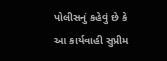પોલીસનું કહેવું છે કે આ કાર્યવાહી સુપ્રીમ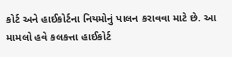કોર્ટ અને હાઈકોર્ટના નિયમોનું પાલન કરાવવા માટે છે. આ મામલો હવે કલકત્તા હાઈકોર્ટ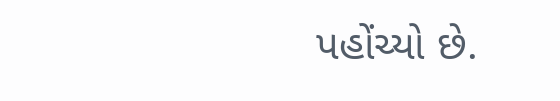પહોંચ્યો છે.